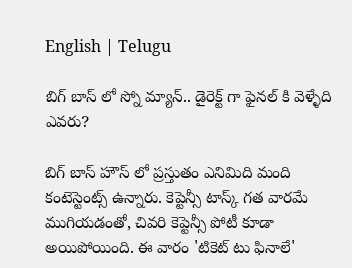English | Telugu

బిగ్ బాస్ లో స్నో మ్యాన్.. డైరెక్ట్ గా ఫైనల్ కి వెళ్ళేది ఎవరు?

బిగ్ బాస్ హౌస్ లో ప్రస్తుతం ఎనిమిది మంది కంటెస్టెంట్స్ ఉన్నారు. కెప్టెన్సీ టాస్క్ గత వారమే ముగియడంతో, చివరి కెప్టెన్సీ పోటీ కూడా అయిపోయింది. ఈ వారం 'టికెట్ టు ఫినాలే'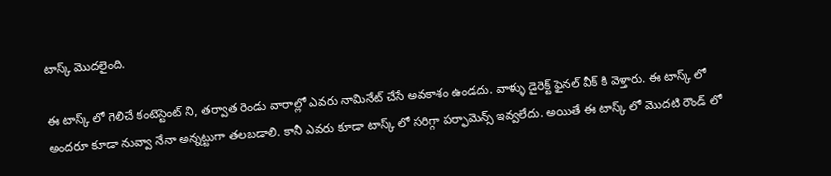టాస్క్ మొదలైంది.

ఈ టాస్క్ లో గెలిచే కంటెస్టెంట్ ని, తర్వాత రెండు వారాల్లో ఎవరు నామినేట్ చేసే అవకాశం ఉండదు. వాళ్ళు డైరెక్ట్ ఫైనల్ వీక్ కి వెళ్తారు. ఈ టాస్క్ లో అందరూ కూడా నువ్వా నేనా అన్నట్టుగా తలబడాలి. కానీ ఎవరు కూడా టాస్క్ లో‌‌ సరిగ్గా పర్ఫామెన్స్ ఇవ్వలేదు. అయితే ఈ టాస్క్ లో మొదటి రౌండ్ లో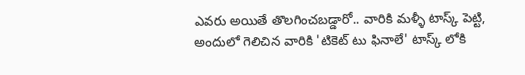ఎవరు అయితే‌ తొలగించబడ్డారో.. వారికి మళ్ళీ టాస్క్ పెట్టి, అందులో గెలిచిన వారికి 'టికెట్ టు ఫినాలే' టాస్క్ లోకి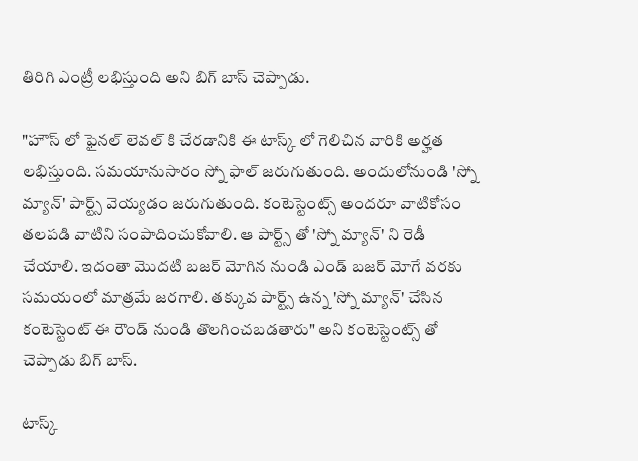తిరిగి ఎంట్రీ లభిస్తుంది అని బిగ్ బాస్ చెప్పాడు.

"హౌస్ లో ఫైనల్ లెవల్ కి చేరడానికి ఈ టాస్క్ లో గెలిచిన వారికి అర్హత లభిస్తుంది. సమయానుసారం స్నో ఫాల్ జరుగుతుంది. అందులో‌నుండి 'స్నో మ్యాన్' పార్ట్స్ వెయ్యడం జరుగుతుంది. కంటెస్టెంట్స్ అందరూ వాటికోసం తలపడి వాటిని‌ సంపాదించుకోవాలి. ఆ పార్ట్స్ తో 'స్నో మ్యాన్' ని రెడీ చేయాలి. ఇదంతా మొదటి బజర్ మోగిన నుండి ఎండ్ బజర్ మోగే వరకు సమయంలో మాత్రమే జరగాలి. తక్కువ పార్ట్స్ ఉన్న 'స్నో మ్యాన్' చేసిన కంటెస్టెంట్ ఈ రౌండ్ నుండి తొలగించబడతారు" అని కంటెస్టెంట్స్ తో చెప్పాడు బిగ్ బాస్.

టాస్క్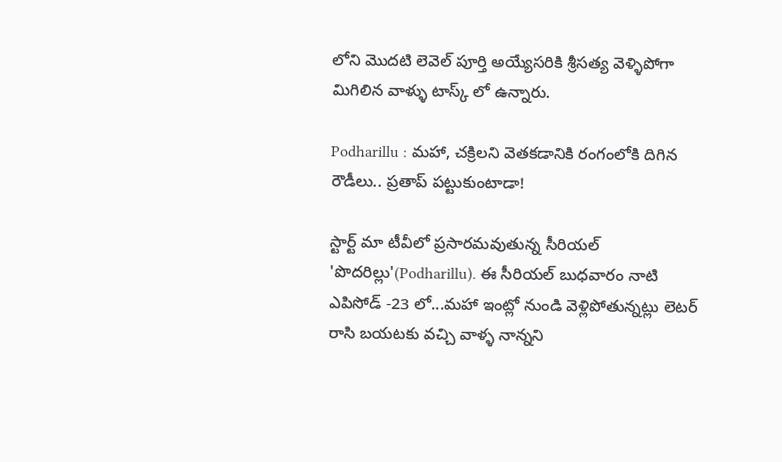లోని మొదటి లెవెల్ పూర్తి అయ్యేసరికి శ్రీసత్య వెళ్ళిపోగా మిగిలిన వాళ్ళు టాస్క్ లో ఉన్నారు.

Podharillu : మహా, చక్రిలని వెతకడానికి రంగంలోకి దిగిన రౌడీలు.. ప్రతాప్ పట్టుకుంటాడా!

స్టార్ట్ మా టీవీలో ప్రసారమవుతున్న సీరియల్ 'పొదరిల్లు'(Podharillu). ఈ సీరియల్ బుధవారం నాటి ఎపిసోడ్ -23 లో...మహా ఇంట్లో నుండి వెళ్లిపోతున్నట్లు లెటర్ రాసి బయటకు వచ్చి వాళ్ళ నాన్నని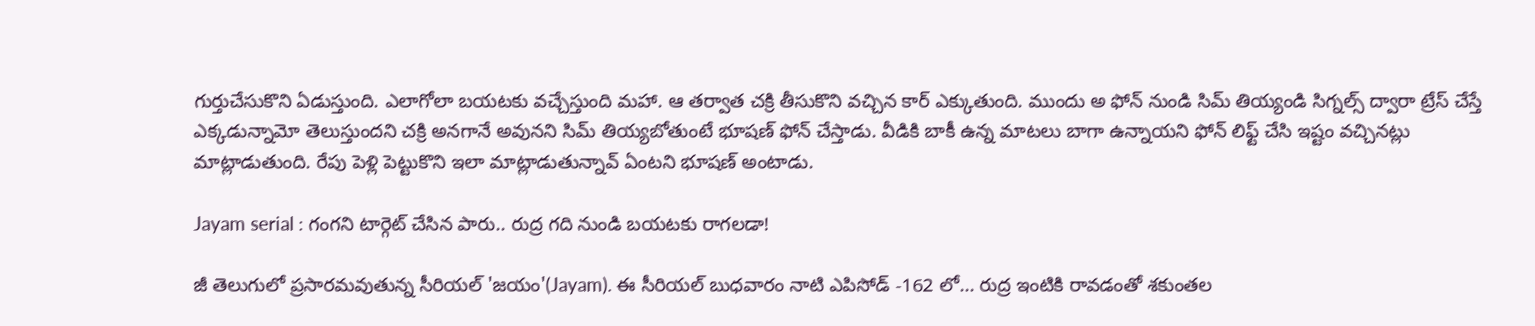గుర్తుచేసుకొని ఏడుస్తుంది. ఎలాగోలా బయటకు వచ్చేస్తుంది మహా. ఆ తర్వాత చక్రి తీసుకొని వచ్చిన కార్ ఎక్కుతుంది. ముందు అ ఫోన్ నుండి సిమ్ తియ్యండి సిగ్నల్స్ ద్వారా ట్రేస్ చేస్తే ఎక్కడున్నామో తెలుస్తుందని చక్రి అనగానే అవునని సిమ్ తియ్యబోతుంటే భూషణ్ ఫోన్ చేస్తాడు. వీడికి బాకీ ఉన్న మాటలు బాగా ఉన్నాయని ఫోన్ లిఫ్ట్ చేసి ఇష్టం వచ్చినట్లు మాట్లాడుతుంది. రేపు పెళ్లి పెట్టుకొని ఇలా మాట్లాడుతున్నావ్ ఏంటని భూషణ్ అంటాడు.

Jayam serial : గంగని టార్గెట్ చేసిన పారు.. రుద్ర గది నుండి బయటకు రాగలడా!

జీ తెలుగులో ప్రసారమవుతున్న సీరియల్ 'జయం'(Jayam). ఈ సీరియల్ బుధవారం నాటి ఎపిసోడ్ -162 లో... రుద్ర ఇంటికి రావడంతో శకుంతల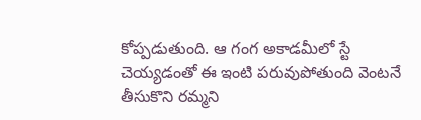కోప్పడుతుంది. ఆ గంగ అకాడమీలో స్టే చెయ్యడంతో ఈ ఇంటి పరువుపోతుంది వెంటనే తీసుకొని రమ్మని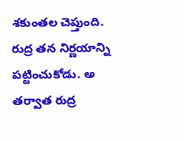శకుంతల చెప్తుంది. రుద్ర తన నిర్ణయాన్ని పట్టించుకోడు. అ తర్వాత రుద్ర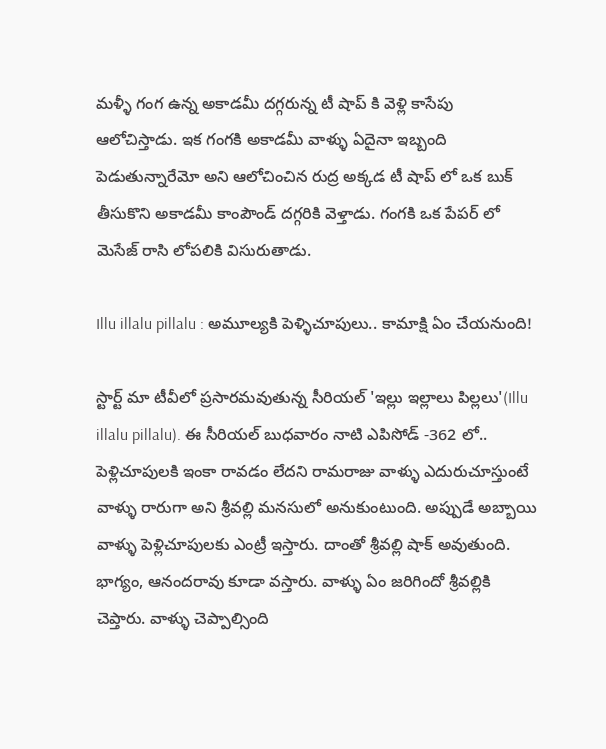మళ్ళీ గంగ ఉన్న అకాడమీ దగ్గరున్న టీ షాప్ కి వెళ్లి కాసేపు ఆలోచిస్తాడు. ఇక గంగకి అకాడమీ వాళ్ళు ఏదైనా ఇబ్బంది పెడుతున్నారేమో అని ఆలోచించిన రుద్ర అక్కడ టీ షాప్ లో ఒక బుక్ తీసుకొని అకాడమీ కాంపౌండ్ దగ్గరికి వెళ్తాడు. గంగకి ఒక పేపర్ లో మెసేజ్ రాసి లోపలికి విసురుతాడు.

Illu illalu pillalu : అమూల్యకి పెళ్ళిచూపులు.. కామాక్షి ఏం చేయనుంది!

స్టార్ట్ మా టీవీలో ప్రసారమవుతున్న సీరియల్ 'ఇల్లు ఇల్లాలు పిల్లలు'(Illu illalu pillalu). ఈ సీరియల్ బుధవారం నాటి ఎపిసోడ్ -362 లో.. పెళ్లిచూపులకి ఇంకా రావడం లేదని రామరాజు వాళ్ళు ఎదురుచూస్తుంటే వాళ్ళు రారుగా అని శ్రీవల్లి మనసులో అనుకుంటుంది. అప్పుడే అబ్బాయి వాళ్ళు పెళ్లిచూపులకు ఎంట్రీ ఇస్తారు‌. దాంతో శ్రీవల్లి షాక్ అవుతుంది. భాగ్యం, ఆనందరావు కూడా వస్తారు. వాళ్ళు ఏం జరిగిందో శ్రీవల్లికి చెప్తారు. వాళ్ళు చెప్పాల్సింది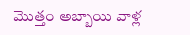మొత్తం అబ్బాయి వాళ్ల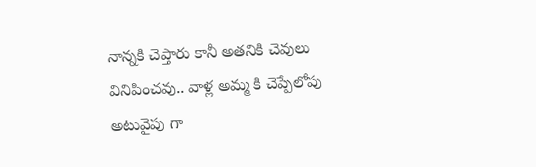నాన్నకి చెప్తారు కానీ అతనికి చెవులు వినిపించవు.. వాళ్ల అమ్మ కి చెప్పేలోపు అటువైపు గా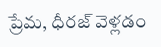ప్రేమ, ధీరజ్ వెళ్లడం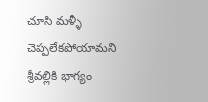చూసి మళ్ళీ చెప్పలేకపోయామని శ్రీవల్లికి భాగ్యం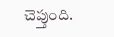చెప్తుంది.